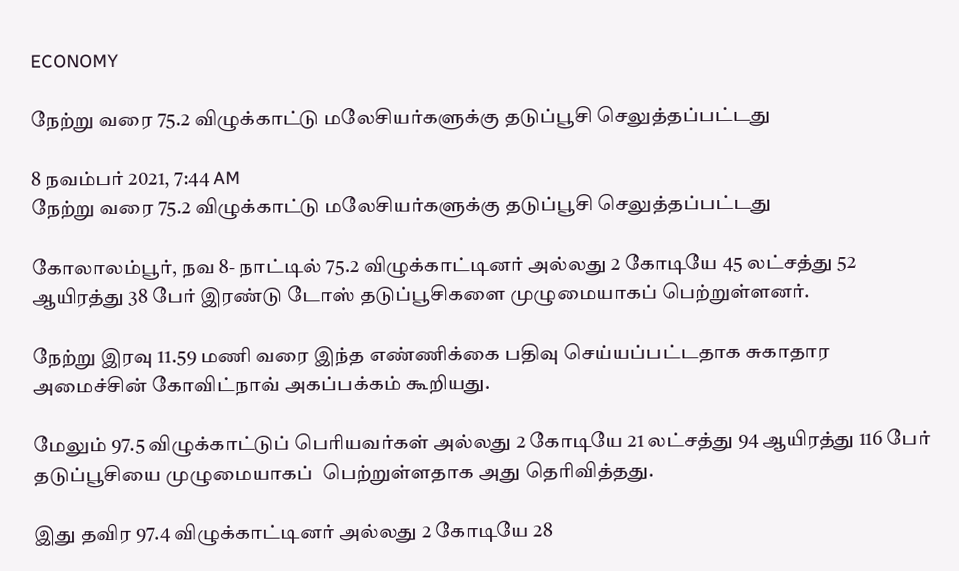ECONOMY

நேற்று வரை 75.2 விழுக்காட்டு மலேசியர்களுக்கு தடுப்பூசி செலுத்தப்பட்டது

8 நவம்பர் 2021, 7:44 AM
நேற்று வரை 75.2 விழுக்காட்டு மலேசியர்களுக்கு தடுப்பூசி செலுத்தப்பட்டது

கோலாலம்பூர், நவ 8- நாட்டில் 75.2 விழுக்காட்டினர் அல்லது 2 கோடியே 45 லட்சத்து 52 ஆயிரத்து 38 பேர் இரண்டு டோஸ் தடுப்பூசிகளை முழுமையாகப் பெற்றுள்ளனர்.

நேற்று இரவு 11.59 மணி வரை இந்த எண்ணிக்கை பதிவு செய்யப்பட்டதாக சுகாதார அமைச்சின் கோவிட்நாவ் அகப்பக்கம் கூறியது.

மேலும் 97.5 விழுக்காட்டுப் பெரியவர்கள் அல்லது 2 கோடியே 21 லட்சத்து 94 ஆயிரத்து 116 பேர் தடுப்பூசியை முழுமையாகப்  பெற்றுள்ளதாக அது தெரிவித்தது.

இது தவிர 97.4 விழுக்காட்டினர் அல்லது 2 கோடியே 28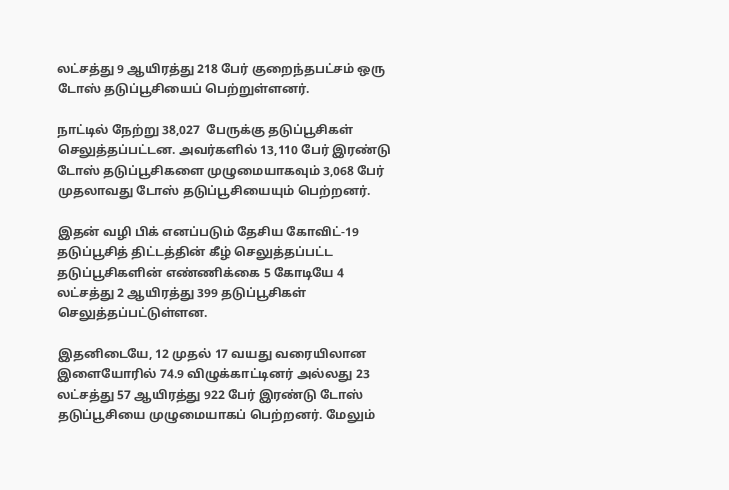லட்சத்து 9 ஆயிரத்து 218 பேர் குறைந்தபட்சம் ஒரு டோஸ் தடுப்பூசியைப் பெற்றுள்ளனர்.

நாட்டில் நேற்று 38,027  பேருக்கு தடுப்பூசிகள் செலுத்தப்பட்டன. அவர்களில் 13,110 பேர் இரண்டு டோஸ் தடுப்பூசிகளை முழுமையாகவும் 3,068 பேர் முதலாவது டோஸ் தடுப்பூசியையும் பெற்றனர்.

இதன் வழி பிக் எனப்படும் தேசிய கோவிட்-19 தடுப்பூசித் திட்டத்தின் கீழ் செலுத்தப்பட்ட தடுப்பூசிகளின் எண்ணிக்கை 5 கோடியே 4 லட்சத்து 2 ஆயிரத்து 399 தடுப்பூசிகள் செலுத்தப்பட்டுள்ளன.

இதனிடையே, 12 முதல் 17 வயது வரையிலான இளையோரில் 74.9 விழுக்காட்டினர் அல்லது 23 லட்சத்து 57 ஆயிரத்து 922 பேர் இரண்டு டோஸ் தடுப்பூசியை முழுமையாகப் பெற்றனர். மேலும்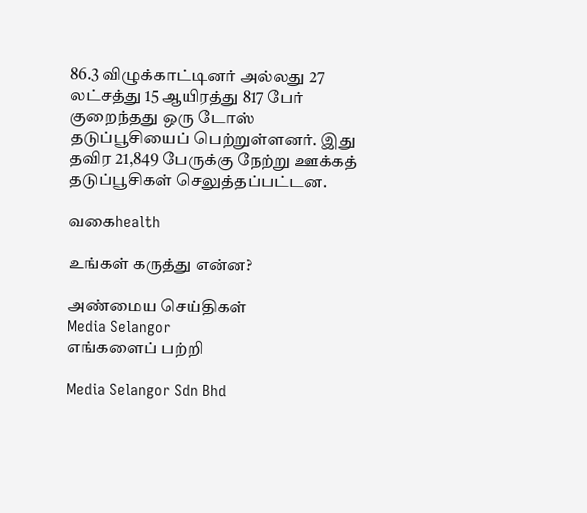86.3 விழுக்காட்டினர் அல்லது 27 லட்சத்து 15 ஆயிரத்து 817 பேர் குறைந்தது ஒரு டோஸ் தடுப்பூசியைப் பெற்றுள்ளனர். இது தவிர 21,849 பேருக்கு நேற்று ஊக்கத் தடுப்பூசிகள் செலுத்தப்பட்டன.

வகைhealth

உங்கள் கருத்து என்ன?

அண்மைய செய்திகள்
Media Selangor
எங்களைப் பற்றி

Media Selangor Sdn Bhd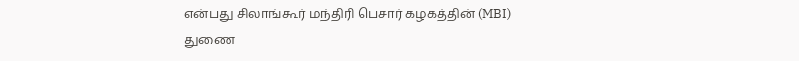என்பது சிலாங்கூர் மந்திரி பெசார் கழகத்தின் (MBI) துணை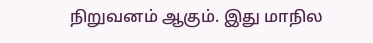நிறுவனம் ஆகும். இது மாநில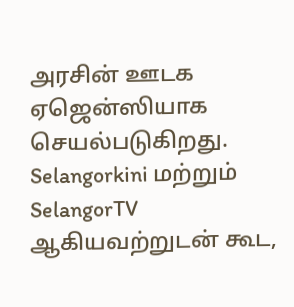அரசின் ஊடக ஏஜென்ஸியாக செயல்படுகிறது. Selangorkini மற்றும் SelangorTV ஆகியவற்றுடன் கூட,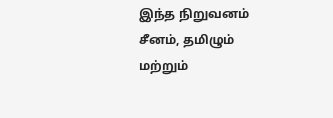இந்த நிறுவனம் சீனம், தமிழும் மற்றும்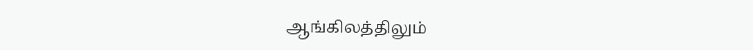ஆங்கிலத்திலும்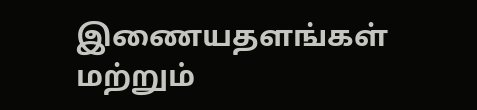இணையதளங்கள் மற்றும்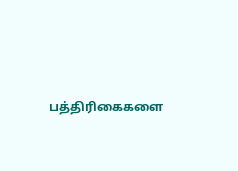பத்திரிகைகளை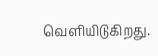வெளியிடுகிறது.